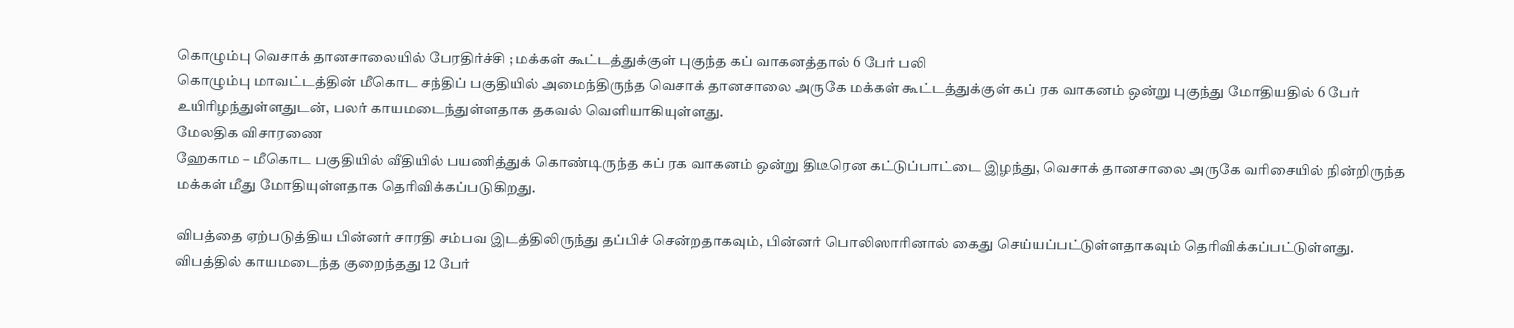கொழும்பு வெசாக் தானசாலையில் பேரதிர்ச்சி ; மக்கள் கூட்டத்துக்குள் புகுந்த கப் வாகனத்தால் 6 பேர் பலி
கொழும்பு மாவட்டத்தின் மீகொட சந்திப் பகுதியில் அமைந்திருந்த வெசாக் தானசாலை அருகே மக்கள் கூட்டத்துக்குள் கப் ரக வாகனம் ஒன்று புகுந்து மோதியதில் 6 பேர் உயிரிழந்துள்ளதுடன், பலர் காயமடைந்துள்ளதாக தகவல் வெளியாகியுள்ளது.
மேலதிக விசாரணை
ஹேகாம – மீகொட பகுதியில் வீதியில் பயணித்துக் கொண்டிருந்த கப் ரக வாகனம் ஒன்று திடீரென கட்டுப்பாட்டை இழந்து, வெசாக் தானசாலை அருகே வரிசையில் நின்றிருந்த மக்கள் மீது மோதியுள்ளதாக தெரிவிக்கப்படுகிறது.

விபத்தை ஏற்படுத்திய பின்னர் சாரதி சம்பவ இடத்திலிருந்து தப்பிச் சென்றதாகவும், பின்னர் பொலிஸாரினால் கைது செய்யப்பட்டுள்ளதாகவும் தெரிவிக்கப்பட்டுள்ளது.
விபத்தில் காயமடைந்த குறைந்தது 12 பேர்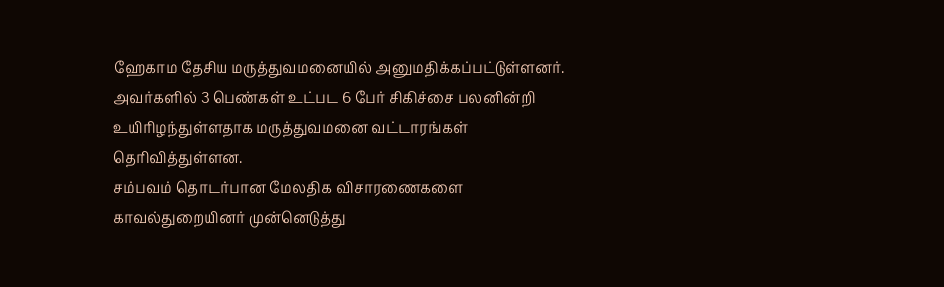ஹேகாம தேசிய மருத்துவமனையில் அனுமதிக்கப்பட்டுள்ளனர்.
அவர்களில் 3 பெண்கள் உட்பட 6 பேர் சிகிச்சை பலனின்றி உயிரிழந்துள்ளதாக மருத்துவமனை வட்டாரங்கள் தெரிவித்துள்ளன.
சம்பவம் தொடர்பான மேலதிக விசாரணைகளை காவல்துறையினர் முன்னெடுத்து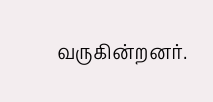வருகின்றனர்.